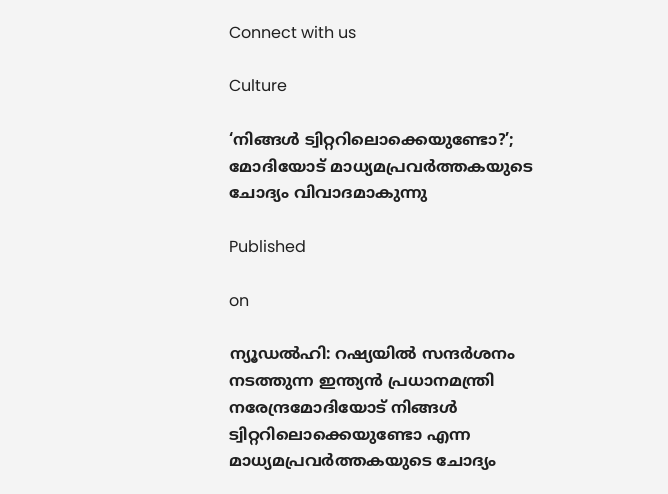Connect with us

Culture

‘നിങ്ങള്‍ ട്വിറ്ററിലൊക്കെയുണ്ടോ?’; മോദിയോട് മാധ്യമപ്രവര്‍ത്തകയുടെ ചോദ്യം വിവാദമാകുന്നു

Published

on

ന്യൂഡല്‍ഹി: റഷ്യയില്‍ സന്ദര്‍ശനം നടത്തുന്ന ഇന്ത്യന്‍ പ്രധാനമന്ത്രി നരേന്ദ്രമോദിയോട് നിങ്ങള്‍ ട്വിറ്ററിലൊക്കെയുണ്ടോ എന്ന മാധ്യമപ്രവര്‍ത്തകയുടെ ചോദ്യം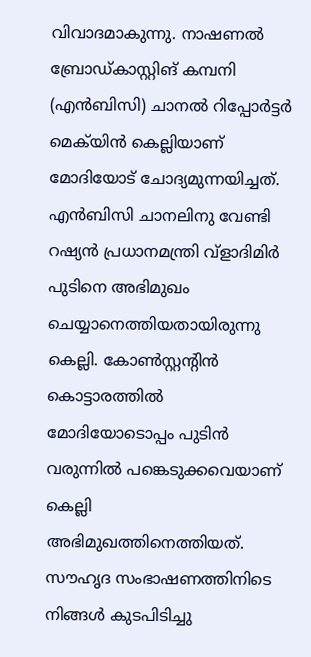വിവാദമാകുന്നു. നാഷണല്‍ ബ്രോഡ്കാസ്റ്റിങ് കമ്പനി (എന്‍ബിസി) ചാനല്‍ റിപ്പോര്‍ട്ടര്‍ മെക്‌യിന്‍ കെല്ലിയാണ് മോദിയോട് ചോദ്യമുന്നയിച്ചത്. എന്‍ബിസി ചാനലിനു വേണ്ടി റഷ്യന്‍ പ്രധാനമന്ത്രി വ്‌ളാദിമിര്‍ പുടിനെ അഭിമുഖം ചെയ്യാനെത്തിയതായിരുന്നു കെല്ലി. കോണ്‍സ്റ്റന്റിന്‍ കൊട്ടാരത്തില്‍ മോദിയോടൊപ്പം പുടിന്‍ വരുന്നില്‍ പങ്കെടുക്കവെയാണ് കെല്ലി അഭിമുഖത്തിനെത്തിയത്. സൗഹൃദ സംഭാഷണത്തിനിടെ നിങ്ങള്‍ കുടപിടിച്ചു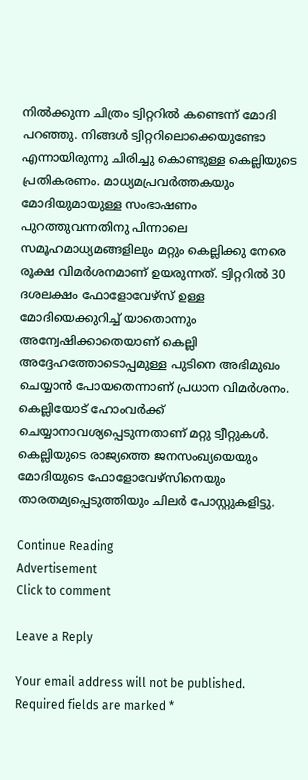നില്‍ക്കുന്ന ചിത്രം ട്വിറ്ററില്‍ കണ്ടെന്ന് മോദി പറഞ്ഞു. നിങ്ങള്‍ ട്വിറ്ററിലൊക്കെയുണ്ടോ എന്നായിരുന്നു ചിരിച്ചു കൊണ്ടുള്ള കെല്ലിയുടെ പ്രതികരണം. മാധ്യമപ്രവര്‍ത്തകയും മോദിയുമായുള്ള സംഭാഷണം പുറത്തുവന്നതിനു പിന്നാലെ സമൂഹമാധ്യമങ്ങളിലും മറ്റും കെല്ലിക്കു നേരെ രൂക്ഷ വിമര്‍ശനമാണ് ഉയരുന്നത്. ട്വിറ്ററില്‍ 30 ദശലക്ഷം ഫോളോവേഴ്‌സ് ഉള്ള മോദിയെക്കുറിച്ച് യാതൊന്നും അന്വേഷിക്കാതെയാണ് കെല്ലി അദ്ദേഹത്തോടൊപ്പമുള്ള പുടിനെ അഭിമുഖം ചെയ്യാന്‍ പോയതെന്നാണ് പ്രധാന വിമര്‍ശനം. കെല്ലിയോട് ഹോംവര്‍ക്ക് ചെയ്യാനാവശ്യപ്പെടുന്നതാണ് മറ്റു ട്വീറ്റുകള്‍. കെല്ലിയുടെ രാജ്യത്തെ ജനസംഖ്യയെയും മോദിയുടെ ഫോളോവേഴ്‌സിനെയും താരതമ്യപ്പെടുത്തിയും ചിലര്‍ പോസ്റ്റുകളിട്ടു.

Continue Reading
Advertisement
Click to comment

Leave a Reply

Your email address will not be published. Required fields are marked *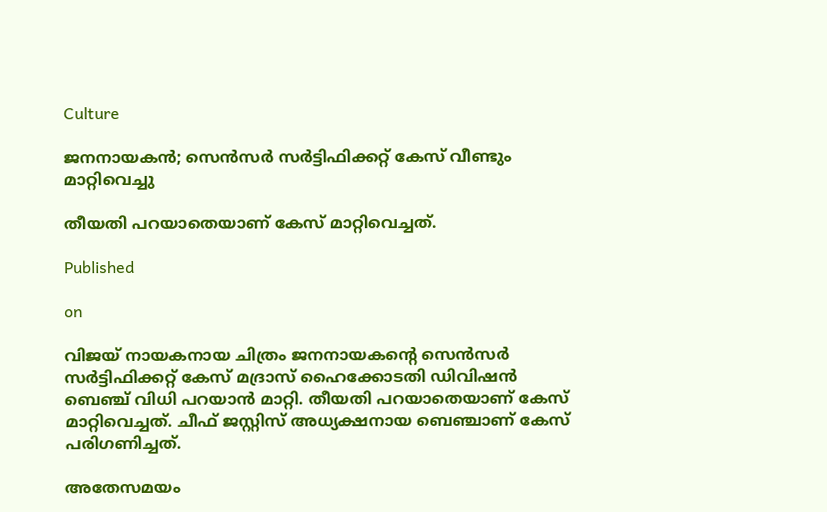Culture

ജനനായകന്‍; സെന്‍സര്‍ സര്‍ട്ടിഫിക്കറ്റ് കേസ് വീണ്ടും മാറ്റിവെച്ചു

തീയതി പറയാതെയാണ് കേസ് മാറ്റിവെച്ചത്.

Published

on

വിജയ് നായകനായ ചിത്രം ജനനായകന്റെ സെന്‍സര്‍ സര്‍ട്ടിഫിക്കറ്റ് കേസ് മദ്രാസ് ഹൈക്കോടതി ഡിവിഷന്‍ ബെഞ്ച് വിധി പറയാന്‍ മാറ്റി. തീയതി പറയാതെയാണ് കേസ് മാറ്റിവെച്ചത്. ചീഫ് ജസ്റ്റിസ് അധ്യക്ഷനായ ബെഞ്ചാണ് കേസ് പരിഗണിച്ചത്.

അതേസമയം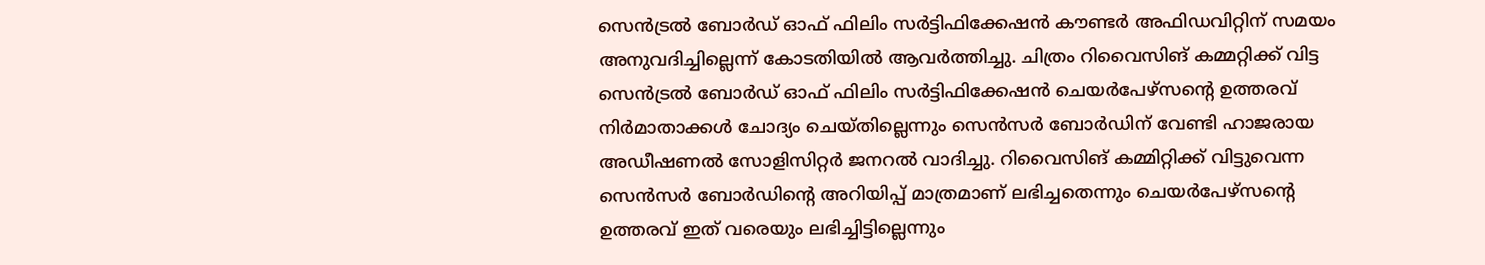സെന്‍ട്രല്‍ ബോര്‍ഡ് ഓഫ് ഫിലിം സര്‍ട്ടിഫിക്കേഷന്‍ കൗണ്ടര്‍ അഫിഡവിറ്റിന് സമയം അനുവദിച്ചില്ലെന്ന് കോടതിയില്‍ ആവര്‍ത്തിച്ചു. ചിത്രം റിവൈസിങ് കമ്മറ്റിക്ക് വിട്ട സെന്‍ട്രല്‍ ബോര്‍ഡ് ഓഫ് ഫിലിം സര്‍ട്ടിഫിക്കേഷന്‍ ചെയര്‍പേഴ്‌സന്റെ ഉത്തരവ് നിര്‍മാതാക്കള്‍ ചോദ്യം ചെയ്തില്ലെന്നും സെന്‍സര്‍ ബോര്‍ഡിന് വേണ്ടി ഹാജരായ അഡീഷണല്‍ സോളിസിറ്റര്‍ ജനറല്‍ വാദിച്ചു. റിവൈസിങ് കമ്മിറ്റിക്ക് വിട്ടുവെന്ന സെന്‍സര്‍ ബോര്‍ഡിന്റെ അറിയിപ്പ് മാത്രമാണ് ലഭിച്ചതെന്നും ചെയര്‍പേഴ്‌സന്റെ ഉത്തരവ് ഇത് വരെയും ലഭിച്ചിട്ടില്ലെന്നും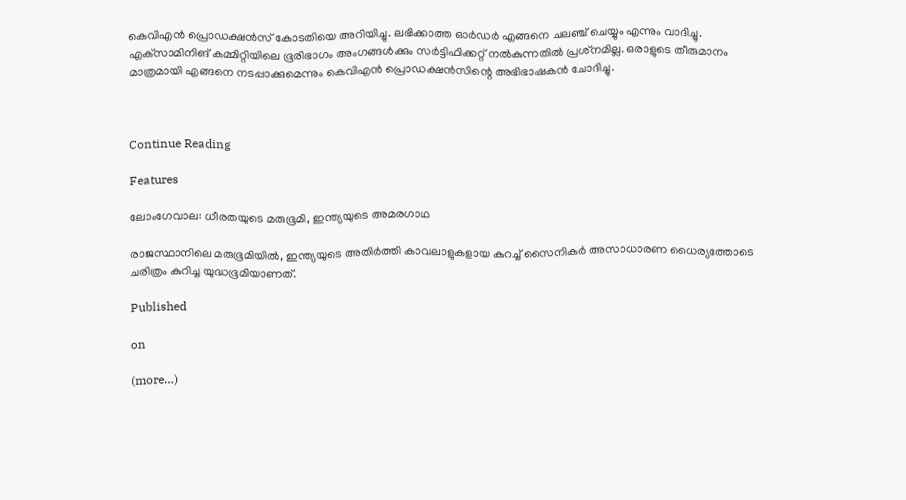കെവിഎന്‍ പ്രൊഡക്ഷന്‍സ് കോടതിയെ അറിയിച്ചു. ലഭിക്കാത്ത ഓര്‍ഡര്‍ എങ്ങനെ ചലഞ്ച് ചെയ്യും എന്നും വാദിച്ചു.
എക്‌സാമിനിങ് കമ്മിറ്റിയിലെ ഭൂരിഭാഗം അംഗങ്ങള്‍ക്കും സര്‍ട്ടിഫിക്കറ്റ് നല്‍കുന്നതില്‍ പ്രശ്‌നമില്ല. ഒരാളുടെ തീരുമാനം മാത്രമായി എങ്ങനെ നടപ്പാക്കുമെന്നും കെവിഎന്‍ പ്രൊഡക്ഷന്‍സിന്റെ അഭിഭാഷകന്‍ ചോദിച്ചു.



Continue Reading

Features

ലോംഗേവാല: ധീരതയുടെ മരുഭൂമി, ഇന്ത്യയുടെ അമരഗാഥ

രാജസ്ഥാനിലെ മരുഭൂമിയില്‍, ഇന്ത്യയുടെ അതിര്‍ത്തി കാവലാളുകളായ കുറച്ച് സൈനികര്‍ അസാധാരണ ധൈര്യത്തോടെ ചരിത്രം കുറിച്ച യുദ്ധഭൂമിയാണത്.

Published

on

(more…)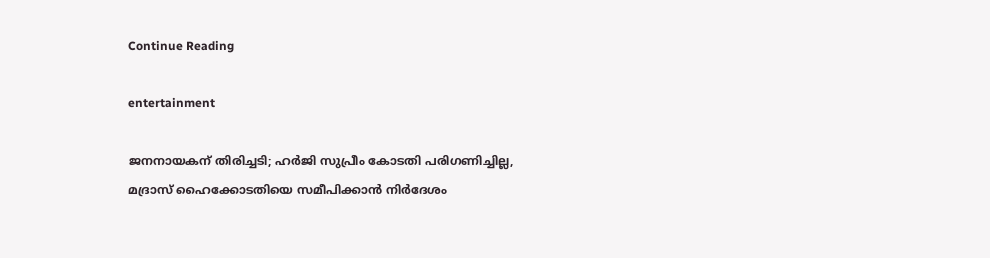Continue Reading

entertainment

ജനനായകന് തിരിച്ചടി; ഹര്‍ജി സുപ്രീം കോടതി പരിഗണിച്ചില്ല, മദ്രാസ് ഹൈക്കോടതിയെ സമീപിക്കാന്‍ നിര്‍ദേശം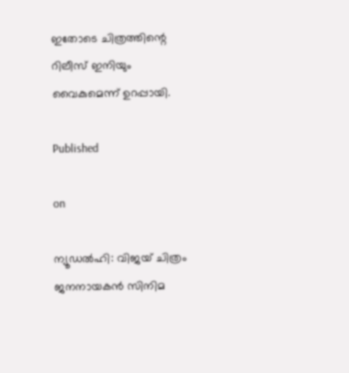ഇതോടെ ചിത്രത്തിന്റെ റിലീസ് ഇനിയും വൈകുമെന്ന് ഉറപ്പായി.

Published

on

ന്യൂഡല്‍ഹി: വിജയ് ചിത്രം ജനനായകന്‍ സിനിമ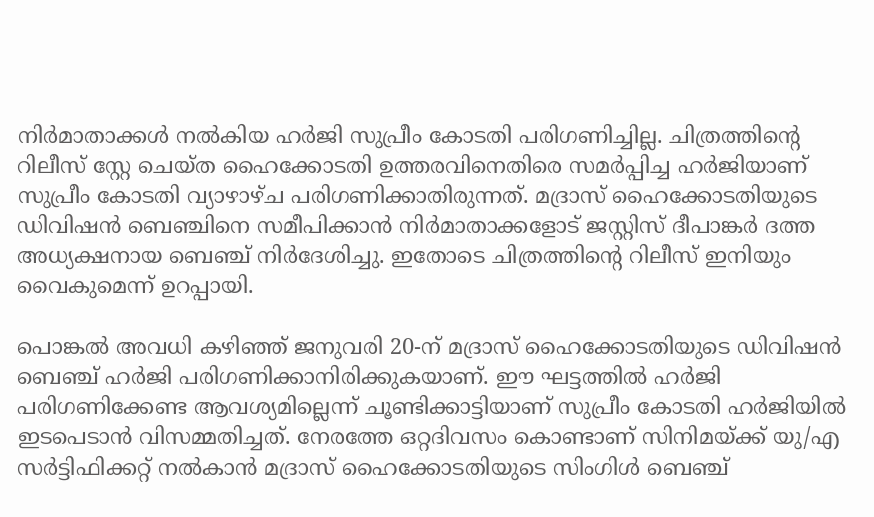നിര്‍മാതാക്കള്‍ നല്‍കിയ ഹര്‍ജി സുപ്രീം കോടതി പരിഗണിച്ചില്ല. ചിത്രത്തിന്റെ റിലീസ് സ്റ്റേ ചെയ്ത ഹൈക്കോടതി ഉത്തരവിനെതിരെ സമര്‍പ്പിച്ച ഹര്‍ജിയാണ് സുപ്രീം കോടതി വ്യാഴാഴ്ച പരിഗണിക്കാതിരുന്നത്. മദ്രാസ് ഹൈക്കോടതിയുടെ ഡിവിഷന്‍ ബെഞ്ചിനെ സമീപിക്കാന്‍ നിര്‍മാതാക്കളോട് ജസ്റ്റിസ് ദീപാങ്കര്‍ ദത്ത അധ്യക്ഷനായ ബെഞ്ച് നിര്‍ദേശിച്ചു. ഇതോടെ ചിത്രത്തിന്റെ റിലീസ് ഇനിയും വൈകുമെന്ന് ഉറപ്പായി.

പൊങ്കല്‍ അവധി കഴിഞ്ഞ് ജനുവരി 20-ന് മദ്രാസ് ഹൈക്കോടതിയുടെ ഡിവിഷന്‍ ബെഞ്ച് ഹര്‍ജി പരിഗണിക്കാനിരിക്കുകയാണ്. ഈ ഘട്ടത്തില്‍ ഹര്‍ജി പരിഗണിക്കേണ്ട ആവശ്യമില്ലെന്ന് ചൂണ്ടിക്കാട്ടിയാണ് സുപ്രീം കോടതി ഹര്‍ജിയില്‍ ഇടപെടാന്‍ വിസമ്മതിച്ചത്. നേരത്തേ ഒറ്റദിവസം കൊണ്ടാണ് സിനിമയ്ക്ക് യു/എ സര്‍ട്ടിഫിക്കറ്റ് നല്‍കാന്‍ മദ്രാസ് ഹൈക്കോടതിയുടെ സിംഗിള്‍ ബെഞ്ച്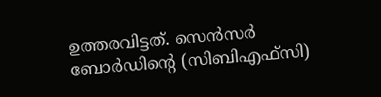ഉത്തരവിട്ടത്. സെന്‍സര്‍ ബോര്‍ഡിന്റെ (സിബിഎഫ്സി)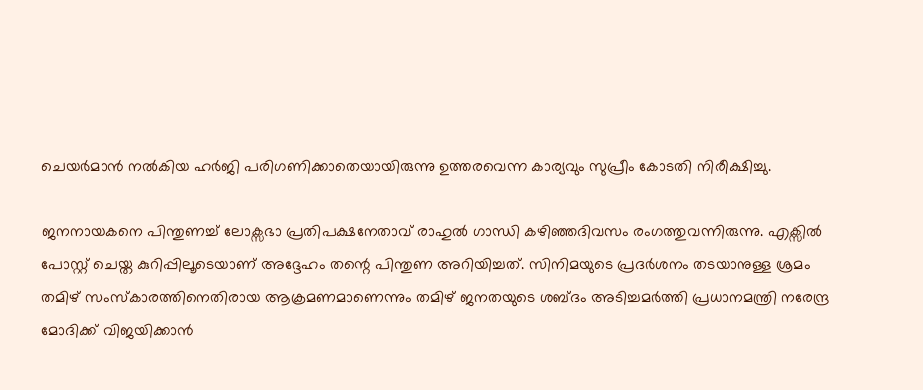ചെയര്‍മാന്‍ നല്‍കിയ ഹര്‍ജി പരിഗണിക്കാതെയായിരുന്നു ഉത്തരവെന്ന കാര്യവും സുപ്രീം കോടതി നിരീക്ഷിച്ചു.

ജനനായകനെ പിന്തുണച്ച് ലോക്സഭാ പ്രതിപക്ഷനേതാവ് രാഹുല്‍ ഗാന്ധി കഴിഞ്ഞദിവസം രംഗത്തുവന്നിരുന്നു. എക്സില്‍ പോസ്റ്റ് ചെയ്ത കുറിപ്പിലൂടെയാണ് അദ്ദേഹം തന്റെ പിന്തുണ അറിയിച്ചത്. സിനിമയുടെ പ്രദര്‍ശനം തടയാനുള്ള ശ്രമം തമിഴ് സംസ്‌കാരത്തിനെതിരായ ആക്രമണമാണെന്നും തമിഴ് ജനതയുടെ ശബ്ദം അടിച്ചമര്‍ത്തി പ്രധാനമന്ത്രി നരേന്ദ്ര മോദിക്ക് വിജയിക്കാന്‍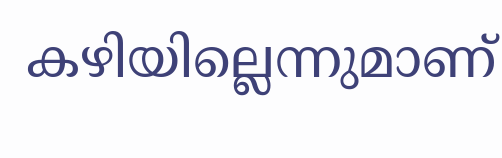കഴിയില്ലെന്നുമാണ്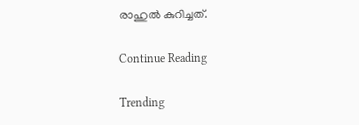രാഹുല്‍ കുറിച്ചത്.

Continue Reading

Trending